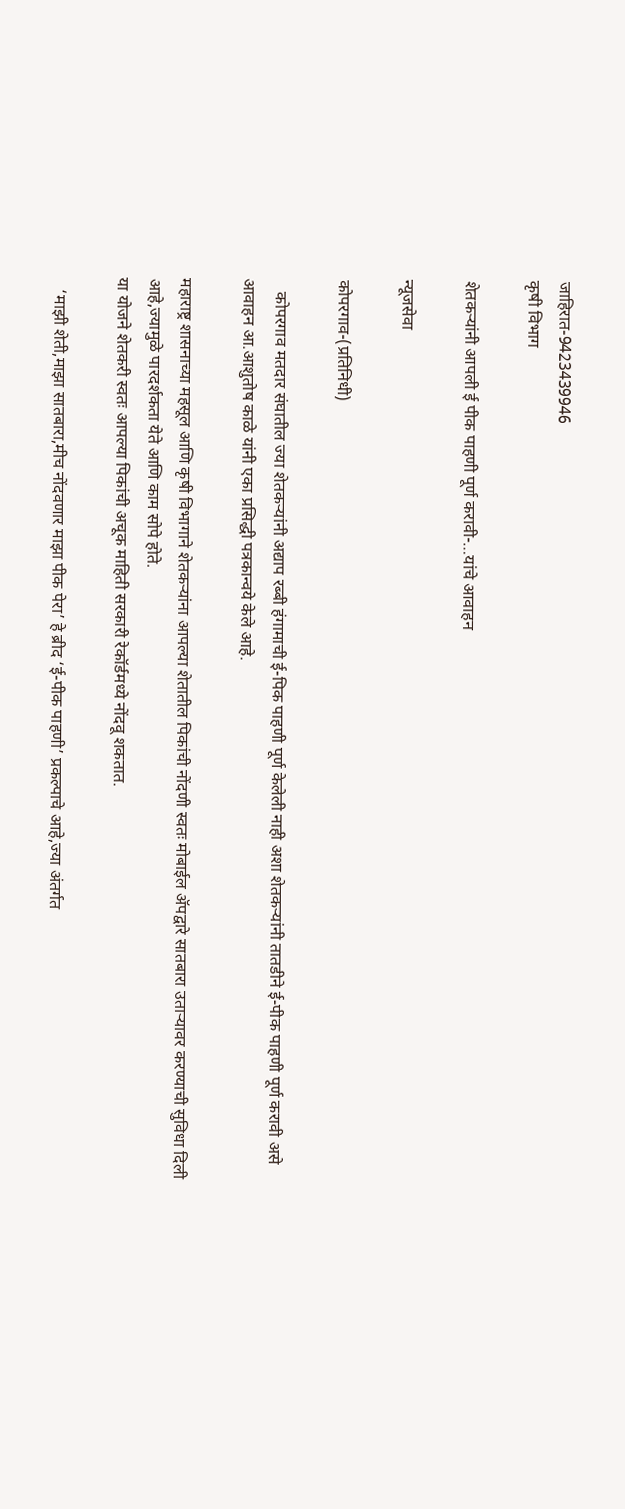जाहिरात-9423439946
कृषी विभाग

शेतकऱ्यांनी आपली ई पीक पाहणी पूर्ण करावी-…यांचे आवाहन

न्यूजसेवा

कोपरगाव-(प्रतिनिधी)

   कोपरगाव मतदार संघातील ज्या शेतकऱ्यांनी अद्याप रब्बी हंगामाची ई-पिक पाहणी पूर्ण केलेली नाही अशा शेतकऱ्यांनी तातडीने ई-पीक पाहणी पूर्ण करावी असे आवाहन आ.आशुतोष काळे यांनी एका प्रसिद्धी पत्रकान्वये केले आहे.

महाराष्ट्र शासनाच्या महसूल आणि कृषी विभागाने शेतकऱ्यांना आपल्या शेतातील पिकांची नोंदणी स्वतः मोबाईल ॲपद्वारे सातबारा उताऱ्यावर करण्याची सुविधा दिली आहे,ज्यामुळे पारदर्शकता येते आणि काम सोपे होते.
या योजने शेतकरी स्वतः आपल्या पिकांची अचूक माहिती सरकारी रेकॉर्डमध्ये नोंदवू शकतात.

   ‘माझी शेती,माझा सातबारा,मीच नोंदवणार माझा पीक पेरा’ हे ब्रीद ‘ई-पीक पाहणी’ प्रकल्पाचे आहे,ज्या अंतर्गत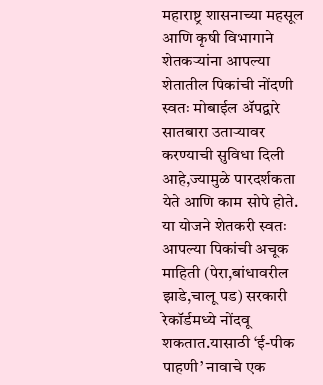महाराष्ट्र शासनाच्या महसूल आणि कृषी विभागाने शेतकऱ्यांना आपल्या शेतातील पिकांची नोंदणी स्वतः मोबाईल ॲपद्वारे सातबारा उताऱ्यावर करण्याची सुविधा दिली आहे,ज्यामुळे पारदर्शकता येते आणि काम सोपे होते.
या योजने शेतकरी स्वतः आपल्या पिकांची अचूक माहिती (पेरा,बांधावरील झाडे,चालू पड) सरकारी रेकॉर्डमध्ये नोंदवू शकतात.यासाठी ‘ई-पीक पाहणी’ नावाचे एक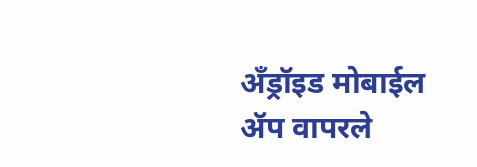अँड्रॉइड मोबाईल ॲप वापरले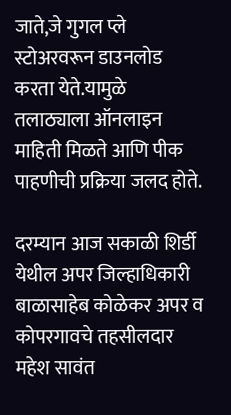जाते,जे गुगल प्ले स्टोअरवरून डाउनलोड करता येते.यामुळे तलाठ्याला ऑनलाइन माहिती मिळते आणि पीक पाहणीची प्रक्रिया जलद होते.

दरम्यान आज सकाळी शिर्डी येथील अपर जिल्हाधिकारी बाळासाहेब कोळेकर अपर व कोपरगावचे तहसीलदार महेश सावंत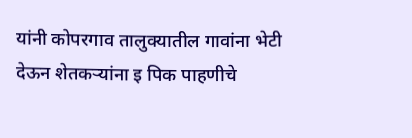यांनी कोपरगाव तालुक्यातील गावांना भेटी देऊन शेतकऱ्यांना इ पिक पाहणीचे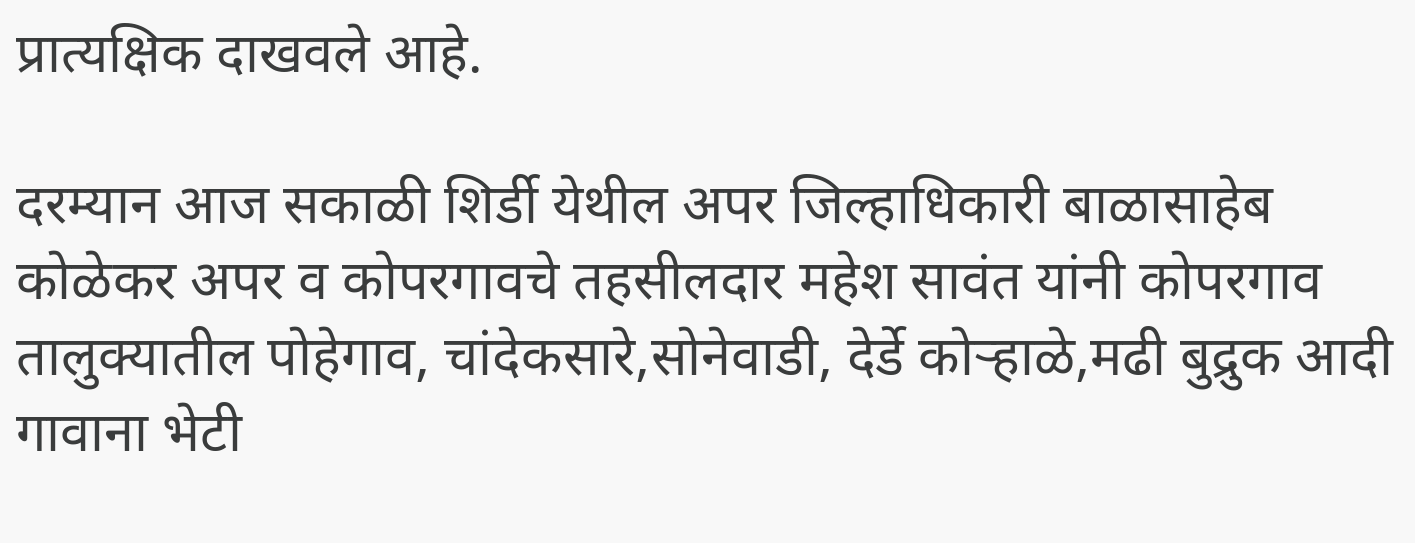प्रात्यक्षिक दाखवले आहे.

दरम्यान आज सकाळी शिर्डी येथील अपर जिल्हाधिकारी बाळासाहेब कोळेकर अपर व कोपरगावचे तहसीलदार महेश सावंत यांनी कोपरगाव तालुक्यातील पोहेगाव, चांदेकसारे,सोनेवाडी, देर्डे कोऱ्हाळे,मढी बुद्रुक आदी गावाना भेटी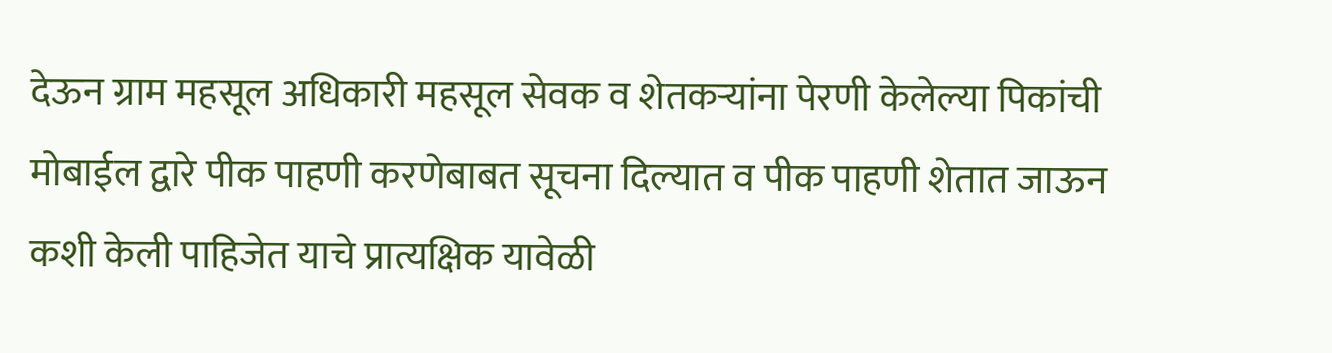देऊन ग्राम महसूल अधिकारी महसूल सेवक व शेतकऱ्यांना पेरणी केलेल्या पिकांची मोबाईल द्वारे पीक पाहणी करणेबाबत सूचना दिल्यात व पीक पाहणी शेतात जाऊन कशी केली पाहिजेत याचे प्रात्यक्षिक यावेळी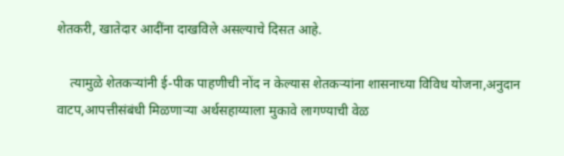शेतकरी, खातेदार आदींना दाखविले असल्याचे दिसत आहे.

    त्यामुळे शेतकऱ्यांनी ई-पीक पाहणीची नोंद न केल्यास शेतकऱ्यांना शासनाच्या विविध योजना,अनुदान वाटप,आपत्तीसंबंधी मिळणाऱ्या अर्थसहाय्याला मुकावे लागण्याची वेळ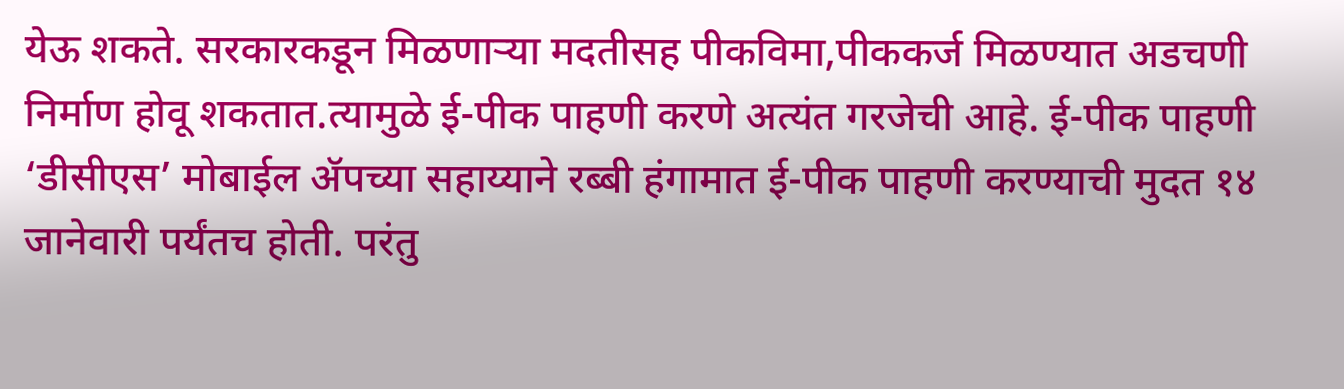येऊ शकते. सरकारकडून मिळणाऱ्या मदतीसह पीकविमा,पीककर्ज मिळण्यात अडचणी निर्माण होवू शकतात.त्यामुळे ई-पीक पाहणी करणे अत्यंत गरजेची आहे. ई-पीक पाहणी ‘डीसीएस’ मोबाईल ॲपच्या सहाय्याने रब्‍बी हंगामात ई-पीक पाहणी करण्याची मुदत १४ जानेवारी पर्यंतच होती. परंतु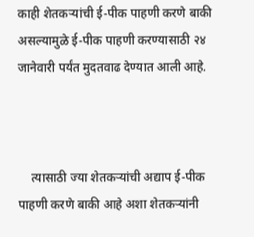काही शेतकऱ्यांची ई-पीक पाहणी करणे बाकी असल्यामुळे ई-पीक पाहणी करण्यासाठी २४ जानेवारी पर्यंत मुदतवाढ देण्यात आली आहे.



    त्यासाठी ज्या शेतकऱ्यांची अद्याप ई-पीक पाहणी करणे बाकी आहे अशा शेतकऱ्यांनी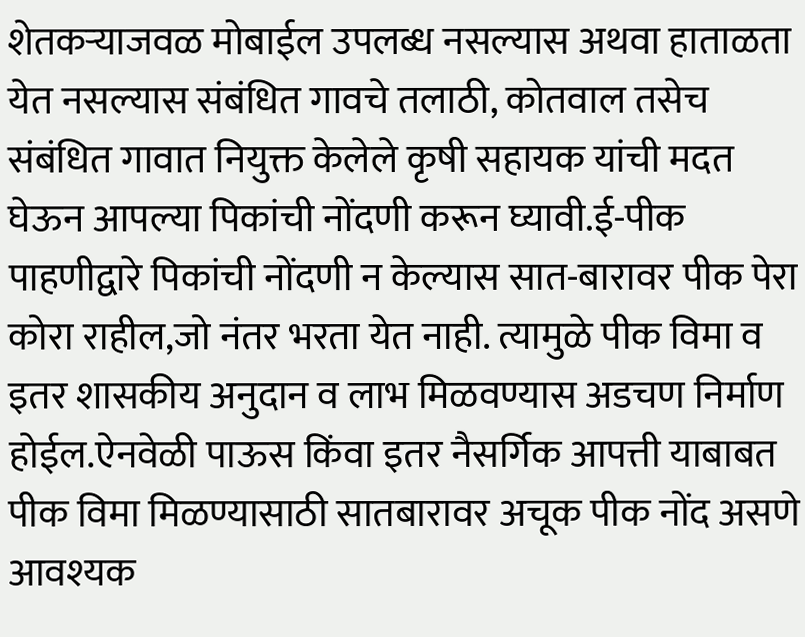शेतकऱ्याजवळ मोबाईल उपलब्ध नसल्यास अथवा हाताळता येत नसल्यास संबंधित गावचे तलाठी, कोतवाल तसेच संबंधित गावात नियुक्त केलेले कृषी सहायक यांची मदत घेऊन आपल्या पिकांची नोंदणी करून घ्यावी.ई-पीक पाहणीद्वारे पिकांची नोंदणी न केल्यास सात-बारावर पीक पेरा कोरा राहील,जो नंतर भरता येत नाही. त्यामुळे पीक विमा व इतर शासकीय अनुदान व लाभ मिळवण्यास अडचण निर्माण होईल.ऐनवेळी पाऊस किंवा इतर नैसर्गिक आपत्ती याबाबत पीक विमा मिळण्यासाठी सातबारावर अचूक पीक नोंद असणे आवश्यक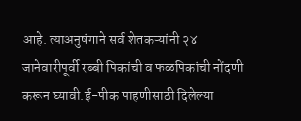आहे. त्याअनुषंगाने सर्व शेतकऱ्यांनी २४ जानेवारीपूर्वी रब्बी पिकांची व फळपिकांची नोंदणी करून घ्यावी.ई-पीक पाहणीसाठी दिलेल्या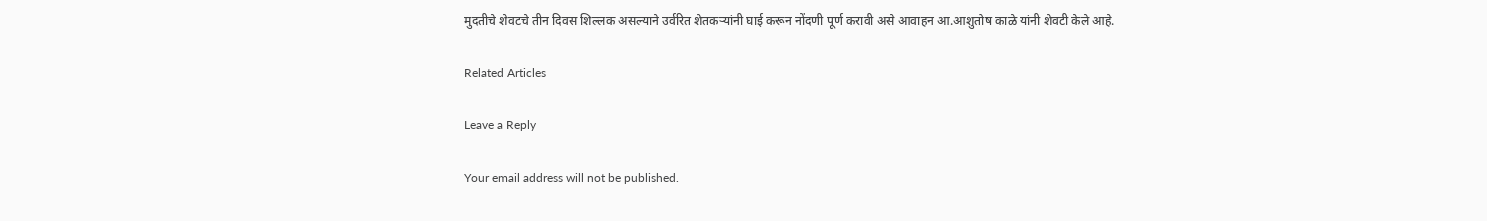मुदतीचे शेवटचे तीन दिवस शिल्लक असल्याने उर्वरित शेतकऱ्यांनी घाई करून नोंदणी पूर्ण करावी असे आवाहन आ.आशुतोष काळे यांनी शेवटी केले आहे.

Related Articles

Leave a Reply

Your email address will not be published.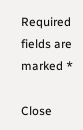Required fields are marked *

Close